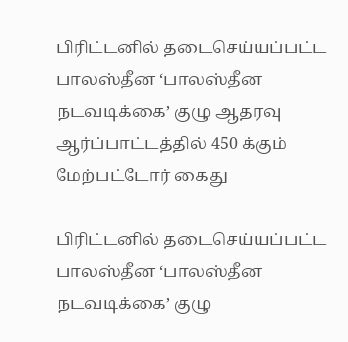பிரிட்டனில் தடைசெய்யப்பட்ட பாலஸ்தீன ‘பாலஸ்தீன நடவடிக்கை’ குழு ஆதரவு ஆர்ப்பாட்டத்தில் 450 க்கும் மேற்பட்டோர் கைது

பிரிட்டனில் தடைசெய்யப்பட்ட பாலஸ்தீன ‘பாலஸ்தீன நடவடிக்கை’ குழு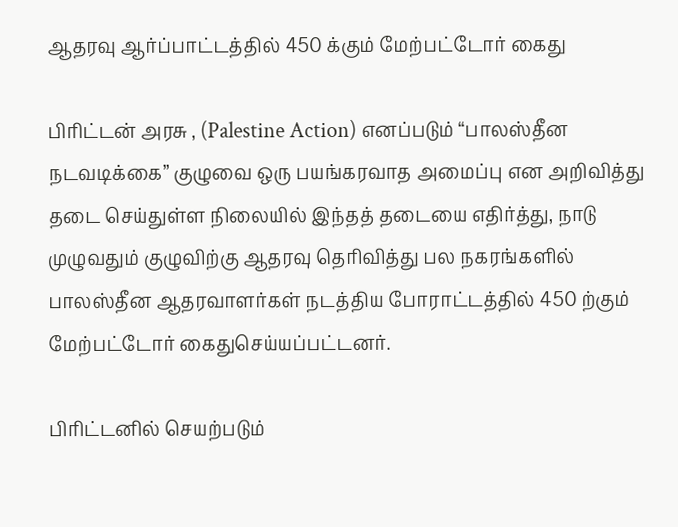ஆதரவு ஆர்ப்பாட்டத்தில் 450 க்கும் மேற்பட்டோர் கைது

பிரிட்டன் அரசு , (Palestine Action) எனப்படும் “பாலஸ்தீன நடவடிக்கை” குழுவை ஒரு பயங்கரவாத அமைப்பு என அறிவித்து தடை செய்துள்ள நிலையில் இந்தத் தடையை எதிர்த்து, நாடு முழுவதும் குழுவிற்கு ஆதரவு தெரிவித்து பல நகரங்களில் பாலஸ்தீன ஆதரவாளர்கள் நடத்திய போராட்டத்தில் 450 ற்கும் மேற்பட்டோர் கைதுசெய்யப்பட்டனர்.

பிரிட்டனில் செயற்படும்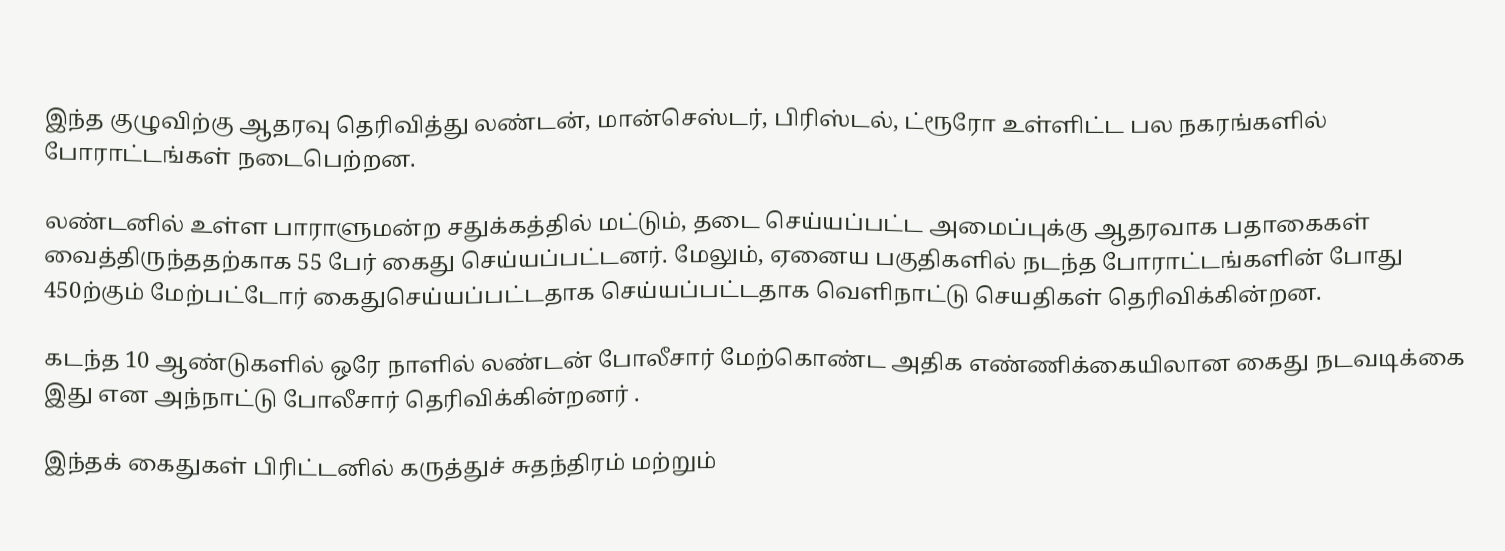இந்த குழுவிற்கு ஆதரவு தெரிவித்து லண்டன், மான்செஸ்டர், பிரிஸ்டல், ட்ரூரோ உள்ளிட்ட பல நகரங்களில் போராட்டங்கள் நடைபெற்றன.

லண்டனில் உள்ள பாராளுமன்ற சதுக்கத்தில் மட்டும், தடை செய்யப்பட்ட அமைப்புக்கு ஆதரவாக பதாகைகள் வைத்திருந்ததற்காக 55 பேர் கைது செய்யப்பட்டனர். மேலும், ஏனைய பகுதிகளில் நடந்த போராட்டங்களின் போது 450ற்கும் மேற்பட்டோர் கைதுசெய்யப்பட்டதாக செய்யப்பட்டதாக வெளிநாட்டு செயதிகள் தெரிவிக்கின்றன.

கடந்த 10 ஆண்டுகளில் ஒரே நாளில் லண்டன் போலீசார் மேற்கொண்ட அதிக எண்ணிக்கையிலான கைது நடவடிக்கை இது என அந்நாட்டு போலீசார் தெரிவிக்கின்றனர் .

இந்தக் கைதுகள் பிரிட்டனில் கருத்துச் சுதந்திரம் மற்றும்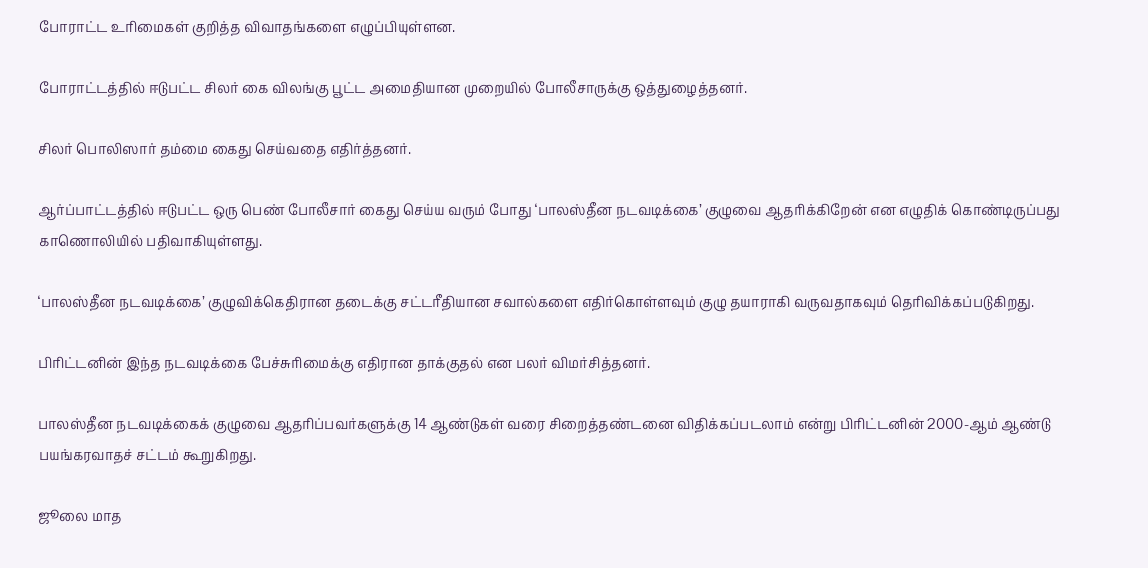போராட்ட உரிமைகள் குறித்த விவாதங்களை எழுப்பியுள்ளன.

போராட்டத்தில் ஈடுபட்ட சிலர் கை விலங்கு பூட்ட அமைதியான முறையில் போலீசாருக்கு ஒத்துழைத்தனர்.

சிலர் பொலிஸார் தம்மை கைது செய்வதை எதிர்த்தனர்.

ஆர்ப்பாட்டத்தில் ஈடுபட்ட ஒரு பெண் போலீசார் கைது செய்ய வரும் போது ‘பாலஸ்தீன நடவடிக்கை’ குழுவை ஆதரிக்கிறேன் என எழுதிக் கொண்டிருப்பது காணொலியில் பதிவாகியுள்ளது.

‘பாலஸ்தீன நடவடிக்கை’ குழுவிக்கெதிரான தடைக்கு சட்டரீதியான சவால்களை எதிர்கொள்ளவும் குழு தயாராகி வருவதாகவும் தெரிவிக்கப்படுகிறது.

பிரிட்டனின் இந்த நடவடிக்கை பேச்சுரிமைக்கு எதிரான தாக்குதல் என பலர் விமர்சித்தனர்.

பாலஸ்தீன நடவடிக்கைக் குழுவை ஆதரிப்பவர்களுக்கு 14 ஆண்டுகள் வரை சிறைத்தண்டனை விதிக்கப்படலாம் என்று பிரிட்டனின் 2000-ஆம் ஆண்டு பயங்கரவாதச் சட்டம் கூறுகிறது.

ஜூலை மாத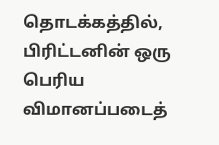தொடக்கத்தில், பிரிட்டனின் ஒரு பெரிய விமானப்படைத்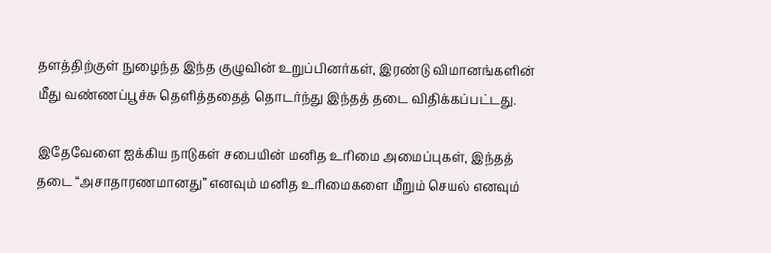தளத்திற்குள் நுழைந்த இந்த குழுவின் உறுப்பினர்கள், இரண்டு விமானங்களின் மீது வண்ணப்பூச்சு தெளித்ததைத் தொடர்ந்து இந்தத் தடை விதிக்கப்பட்டது.

இதேவேளை ஐக்கிய நாடுகள் சபையின் மனித உரிமை அமைப்புகள், இந்தத் தடை “அசாதாரணமானது” எனவும் மனித உரிமைகளை மீறும் செயல் எனவும்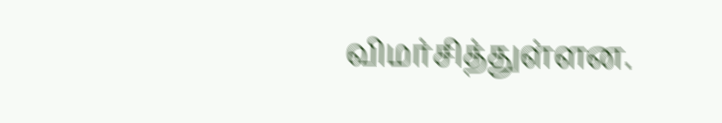விமர்சித்துள்ளன.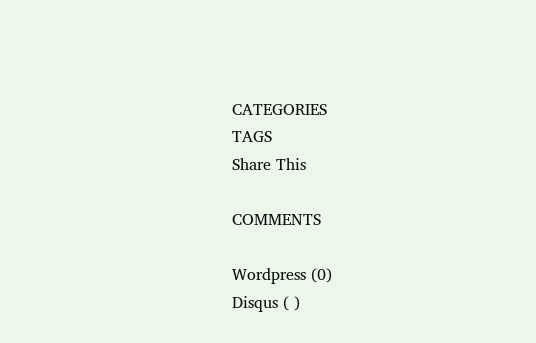CATEGORIES
TAGS
Share This

COMMENTS

Wordpress (0)
Disqus ( )